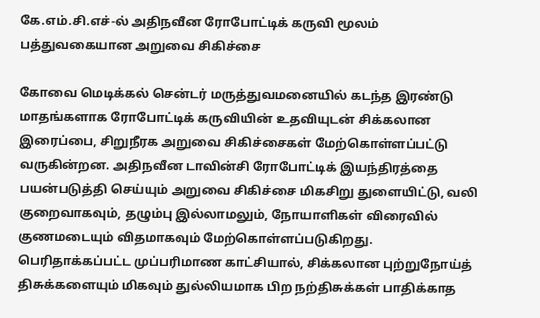கே.எம்.சி.எச்-ல் அதிநவீன ரோபோட்டிக் கருவி மூலம் பத்துவகையான அறுவை சிகிச்சை

கோவை மெடிக்கல் சென்டர் மருத்துவமனையில் கடந்த இரண்டு மாதங்களாக ரோபோட்டிக் கருவியின் உதவியுடன் சிக்கலான இரைப்பை, சிறுநீரக அறுவை சிகிச்சைகள் மேற்கொள்ளப்பட்டு வருகின்றன. அதிநவீன டாவின்சி ரோபோட்டிக் இயந்திரத்தை பயன்படுத்தி செய்யும் அறுவை சிகிச்சை மிகசிறு துளையிட்டு, வலி குறைவாகவும், தழும்பு இல்லாமலும், நோயாளிகள் விரைவில் குணமடையும் விதமாகவும் மேற்கொள்ளப்படுகிறது. பெரிதாக்கப்பட்ட முப்பரிமாண காட்சியால், சிக்கலான புற்றுநோய்த் திசுக்களையும் மிகவும் துல்லியமாக பிற நற்திசுக்கள் பாதிக்காத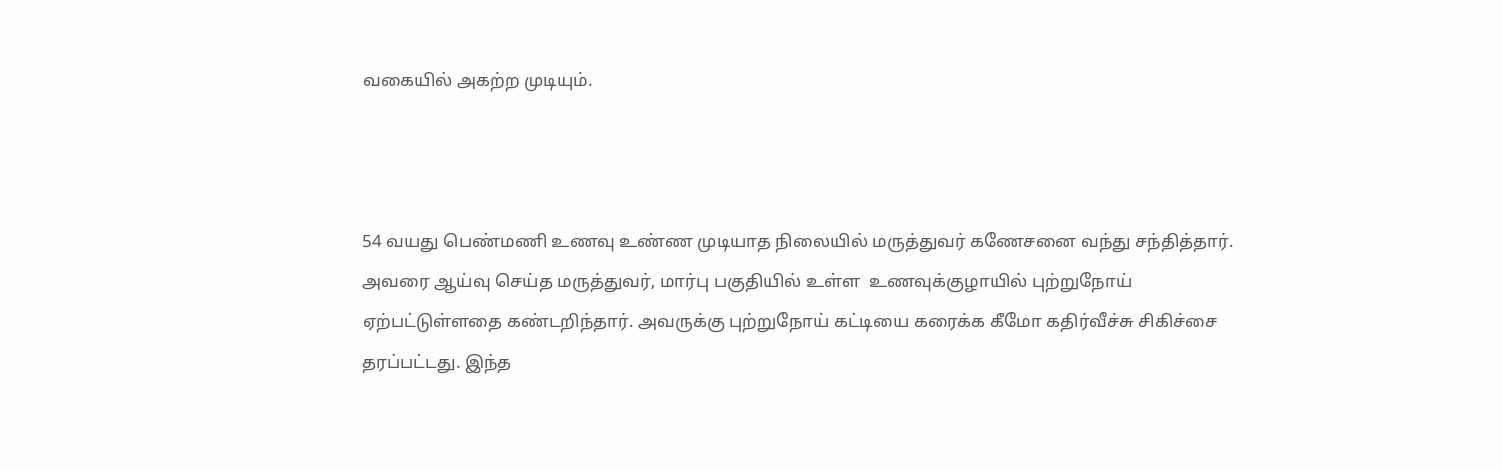வகையில் அகற்ற முடியும்.



54 வயது பெண்மணி உணவு உண்ண முடியாத நிலையில் மருத்துவர் கணேசனை வந்து சந்தித்தார். அவரை ஆய்வு செய்த மருத்துவர், மார்பு பகுதியில் உள்ள  உணவுக்குழாயில் புற்றுநோய் ஏற்பட்டுள்ளதை கண்டறிந்தார். அவருக்கு புற்றுநோய் கட்டியை கரைக்க கீமோ கதிர்வீச்சு சிகிச்சை தரப்பட்டது. இந்த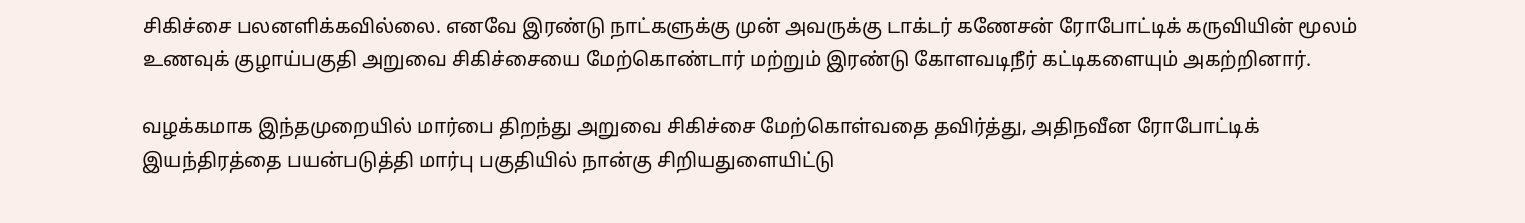சிகிச்சை பலனளிக்கவில்லை. எனவே இரண்டு நாட்களுக்கு முன் அவருக்கு டாக்டர் கணேசன் ரோபோட்டிக் கருவியின் மூலம் உணவுக் குழாய்பகுதி அறுவை சிகிச்சையை மேற்கொண்டார் மற்றும் இரண்டு கோளவடிநீர் கட்டிகளையும் அகற்றினார்.

வழக்கமாக இந்தமுறையில் மார்பை திறந்து அறுவை சிகிச்சை மேற்கொள்வதை தவிர்த்து, அதிநவீன ரோபோட்டிக் இயந்திரத்தை பயன்படுத்தி மார்பு பகுதியில் நான்கு சிறியதுளையிட்டு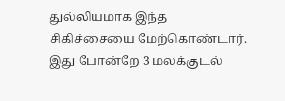துல்லியமாக இந்த சிகிச்சையை மேற்கொண்டார். இது போன்றே 3 மலக்குடல்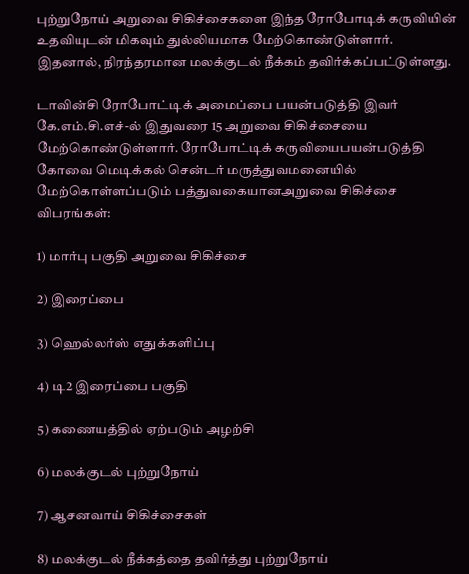புற்றுநோய் அறுவை சிகிச்சைகளை இந்த ரோபோடிக் கருவியின் உதவியுடன் மிகவும் துல்லியமாக மேற்கொண்டுள்ளார். இதனால், நிரந்தரமான மலக்குடல் நீக்கம் தவிர்க்கப்பட்டுள்ளது.

டாவின்சி ரோபோட்டிக் அமைப்பை பயன்படுத்தி இவர் கே.எம்.சி.எச்-ல் இதுவரை 15 அறுவை சிகிச்சையை மேற்கொண்டுள்ளார். ரோபோட்டிக் கருவியைபயன்படுத்தி கோவை மெடிக்கல் சென்டர் மருத்துவமனையில் மேற்கொள்ளப்படும் பத்துவகையானஅறுவை சிகிச்சை விபரங்கள்:

1) மார்பு பகுதி அறுவை சிகிச்சை

2) இரைப்பை

3) ஹெல்லர்ஸ் எதுக்களிப்பு

4) டி2 இரைப்பை பகுதி

5) கணையத்தில் ஏற்படும் அழற்சி

6) மலக்குடல் புற்றுநோய்

7) ஆசனவாய் சிகிச்சைகள்

8) மலக்குடல் நீக்கத்தை தவிர்த்து புற்றுநோய்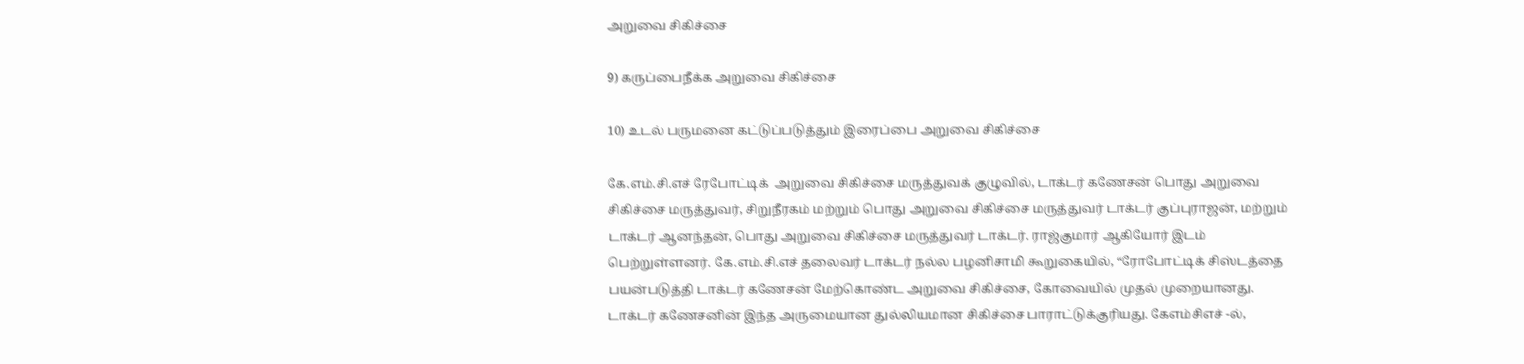அறுவை சிகிச்சை

9) கருப்பைநீக்க அறுவை சிகிச்சை

10) உடல் பருமனை கட்டுப்படுத்தும் இரைப்பை அறுவை சிகிச்சை

கே.எம்.சி.எச் ரேபோட்டிக்  அறுவை சிகிச்சை மருத்துவக் குழுவில், டாக்டர் கணேசன் பொது அறுவை சிகிச்சை மருத்துவர், சிறுநீரகம் மற்றும் பொது அறுவை சிகிச்சை மருத்துவர் டாக்டர் குப்புராஜன், மற்றும் டாக்டர் ஆனந்தன், பொது அறுவை சிகிச்சை மருத்துவர் டாக்டர். ராஜ்குமார் ஆகியோர் இடம் பெற்றுள்ளனர். கே.எம்.சி.எச் தலைவர் டாக்டர் நல்ல பழனிசாமி கூறுகையில், “ரோபோட்டிக் சிஸ்டத்தை பயன்படுத்தி டாக்டர் கணேசன் மேற்கொண்ட அறுவை சிகிச்சை, கோவையில் முதல் முறையானது. டாக்டர் கணேசனின் இந்த அருமையான துல்லியமான சிகிச்சை பாராட்டுக்குரியது. கேஎம்சிஎச் -ல்,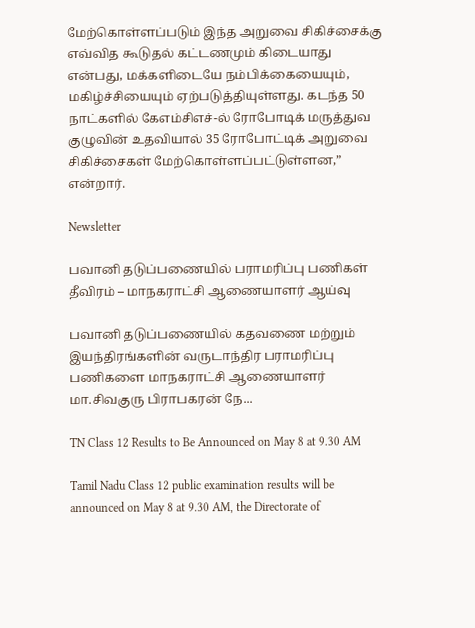மேற்கொள்ளப்படும் இந்த அறுவை சிகிச்சைக்கு எவ்வித கூடுதல் கட்டணமும் கிடையாது என்பது, மக்களிடையே நம்பிக்கையையும், மகிழ்ச்சியையும் ஏற்படுத்தியுள்ளது. கடந்த 50 நாட்களில் கேஎம்சிஎச்-ல் ரோபோடிக் மருத்துவ குழுவின் உதவியால் 35 ரோபோட்டிக் அறுவை சிகிச்சைகள் மேற்கொள்ளப்பட்டுள்ளன,” என்றார்.

Newsletter

பவானி தடுப்பணையில் பராமரிப்பு பணிகள் தீவிரம் – மாநகராட்சி ஆணையாளர் ஆய்வு

பவானி தடுப்பணையில் கதவணை மற்றும் இயந்திரங்களின் வருடாந்திர பராமரிப்பு பணிகளை மாநகராட்சி ஆணையாளர் மா.சிவகுரு பிராபகரன் நே...

TN Class 12 Results to Be Announced on May 8 at 9.30 AM

Tamil Nadu Class 12 public examination results will be announced on May 8 at 9.30 AM, the Directorate of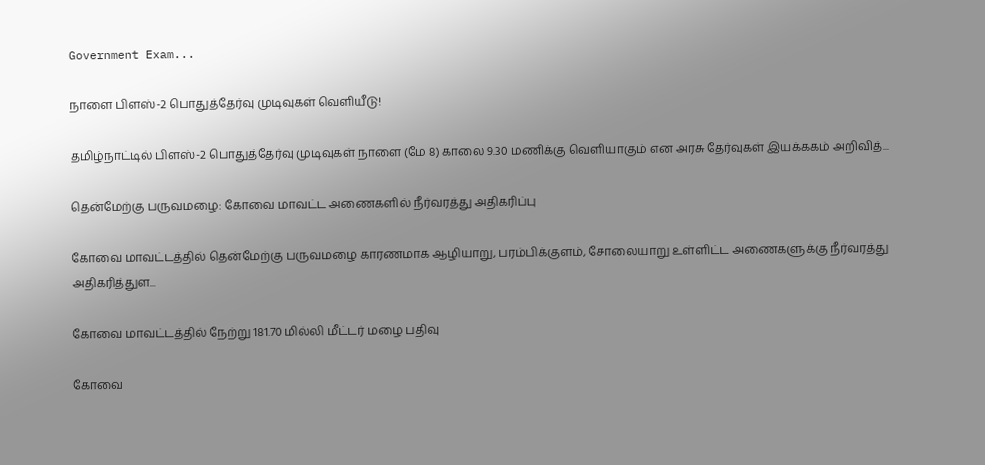Government Exam...

நாளை பிளஸ்-2 பொதுத்தேர்வு முடிவுகள் வெளியீடு!

தமிழ்நாட்டில் பிளஸ்-2 பொதுத்தேர்வு முடிவுகள் நாளை (மே 8) காலை 9.30 மணிக்கு வெளியாகும் என அரசு தேர்வுகள் இயக்ககம் அறிவித்...

தென்மேற்கு பருவமழை: கோவை மாவட்ட அணைகளில் நீர்வரத்து அதிகரிப்பு

கோவை மாவட்டத்தில் தென்மேற்கு பருவமழை காரணமாக ஆழியாறு, பரம்பிக்குளம், சோலையாறு உள்ளிட்ட அணைகளுக்கு நீர்வரத்து அதிகரித்துள...

கோவை மாவட்டத்தில் நேற்று 181.70 மில்லி மீட்டர் மழை பதிவு

கோவை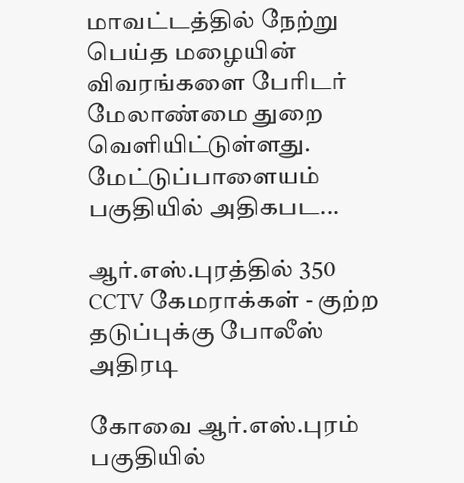மாவட்டத்தில் நேற்று பெய்த மழையின் விவரங்களை பேரிடர் மேலாண்மை துறை வெளியிட்டுள்ளது. மேட்டுப்பாளையம் பகுதியில் அதிகபட...

ஆர்.எஸ்.புரத்தில் 350 CCTV கேமராக்கள் - குற்ற தடுப்புக்கு போலீஸ் அதிரடி

கோவை ஆர்.எஸ்.புரம் பகுதியில்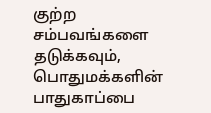குற்ற சம்பவங்களை தடுக்கவும், பொதுமக்களின் பாதுகாப்பை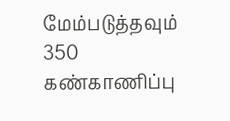மேம்படுத்தவும் 350 கண்காணிப்பு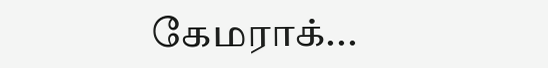கேமராக்...